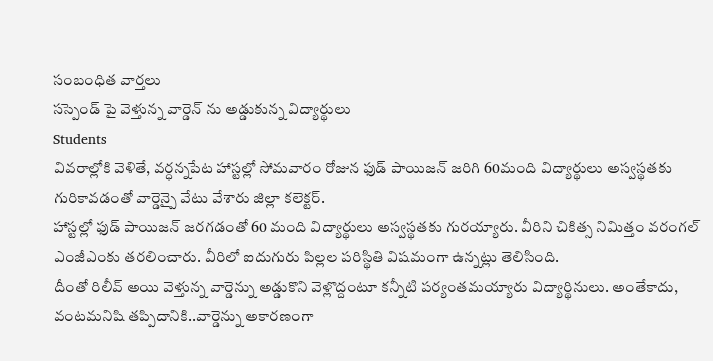సంబంధిత వార్తలు
సస్పెండ్ పై వెళ్తున్న వార్డెన్ ను అడ్డుకున్న విద్యార్థులు
Students
వివరాల్లోకి వెళితే, వర్ధన్నపేట హాస్టల్లో సోమవారం రోజున ఫుడ్ పాయిజన్ జరిగి 60మంది విద్యార్థులు అస్వస్థతకు గురికావడంతో వార్డెన్పై వేటు వేశారు జిల్లా కలెక్టర్.
హాస్టల్లో ఫుడ్ పాయిజన్ జరగడంతో 60 మంది విద్యార్థులు అస్వస్థతకు గురయ్యారు. వీరిని చికిత్స నిమిత్తం వరంగల్ ఎంజీఎంకు తరలించారు. వీరిలో ఐదుగురు పిల్లల పరిస్థితి విషమంగా ఉన్నట్లు తెలిసింది.
దీంతో రిలీవ్ అయి వెళ్తున్న వార్డెన్ను అడ్డుకొని వెళ్లొద్దంటూ కన్నీటి పర్యంతమయ్యారు విద్యార్థినులు. అంతేకాదు, వంటమనిషి తప్పిదానికి..వార్డెన్ను అకారణంగా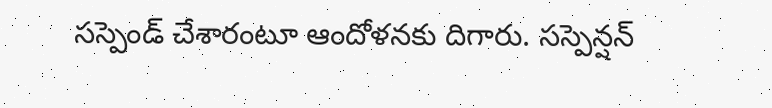సస్పెండ్ చేశారంటూ ఆందోళనకు దిగారు. సస్పెన్షన్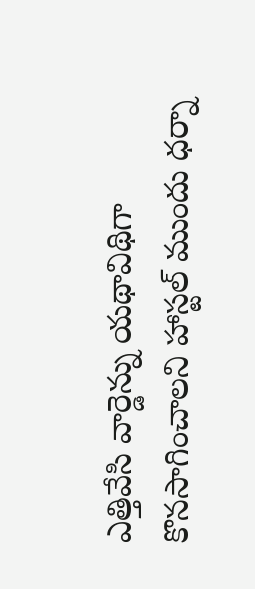ఎత్తివేసి వార్డెన్ను యథావిథిగా కొనసాగించాలని హాస్టల్ ముందు ధర్నా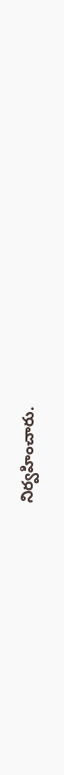నిర్వహించారు.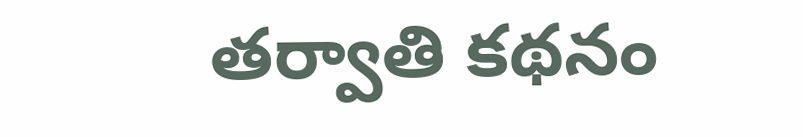తర్వాతి కథనం